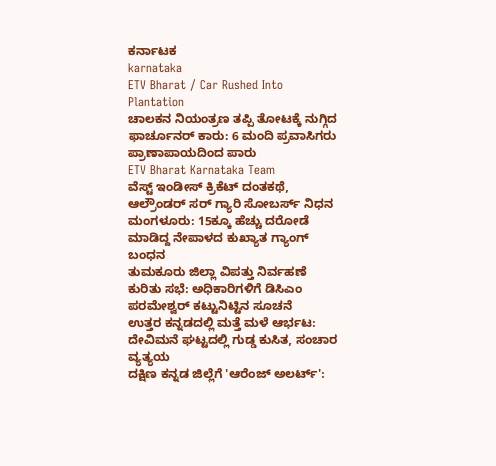ಕರ್ನಾಟಕ
karnataka
ETV Bharat / Car Rushed Into Plantation
ಚಾಲಕನ ನಿಯಂತ್ರಣ ತಪ್ಪಿ ತೋಟಕ್ಕೆ ನುಗ್ಗಿದ ಫಾರ್ಚೂನರ್ ಕಾರು: 6 ಮಂದಿ ಪ್ರವಾಸಿಗರು ಪ್ರಾಣಾಪಾಯದಿಂದ ಪಾರು
ETV Bharat Karnataka Team
ವೆಸ್ಟ್ ಇಂಡೀಸ್ ಕ್ರಿಕೆಟ್ ದಂತಕಥೆ, ಆಲ್ರೌಂಡರ್ ಸರ್ ಗ್ಯಾರಿ ಸೋಬರ್ಸ್ ನಿಧನ
ಮಂಗಳೂರು: 15ಕ್ಕೂ ಹೆಚ್ಚು ದರೋಡೆ ಮಾಡಿದ್ದ ನೇಪಾಳದ ಕುಖ್ಯಾತ ಗ್ಯಾಂಗ್ ಬಂಧನ
ತುಮಕೂರು ಜಿಲ್ಲಾ ವಿಪತ್ತು ನಿರ್ವಹಣೆ ಕುರಿತು ಸಭೆ: ಅಧಿಕಾರಿಗಳಿಗೆ ಡಿಸಿಎಂ ಪರಮೇಶ್ವರ್ ಕಟ್ಟುನಿಟ್ಟಿನ ಸೂಚನೆ
ಉತ್ತರ ಕನ್ನಡದಲ್ಲಿ ಮತ್ತೆ ಮಳೆ ಆರ್ಭಟ: ದೇವಿಮನೆ ಘಟ್ಟದಲ್ಲಿ ಗುಡ್ಡ ಕುಸಿತ, ಸಂಚಾರ ವ್ಯತ್ಯಯ
ದಕ್ಷಿಣ ಕನ್ನಡ ಜಿಲ್ಲೆಗೆ 'ಆರೆಂಜ್ ಅಲರ್ಟ್':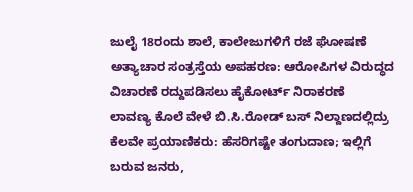ಜುಲೈ 18ರಂದು ಶಾಲೆ, ಕಾಲೇಜುಗಳಿಗೆ ರಜೆ ಘೋಷಣೆ
ಅತ್ಯಾಚಾರ ಸಂತ್ರಸ್ತೆಯ ಅಪಹರಣ: ಆರೋಪಿಗಳ ವಿರುದ್ಧದ ವಿಚಾರಣೆ ರದ್ದುಪಡಿಸಲು ಹೈಕೋರ್ಟ್ ನಿರಾಕರಣೆ
ಲಾವಣ್ಯ ಕೊಲೆ ವೇಳೆ ಬಿ.ಸಿ.ರೋಡ್ ಬಸ್ ನಿಲ್ದಾಣದಲ್ಲಿದ್ರು ಕೆಲವೇ ಪ್ರಯಾಣಿಕರು: ಹೆಸರಿಗಷ್ಟೇ ತಂಗುದಾಣ; ಇಲ್ಲಿಗೆ ಬರುವ ಜನರು,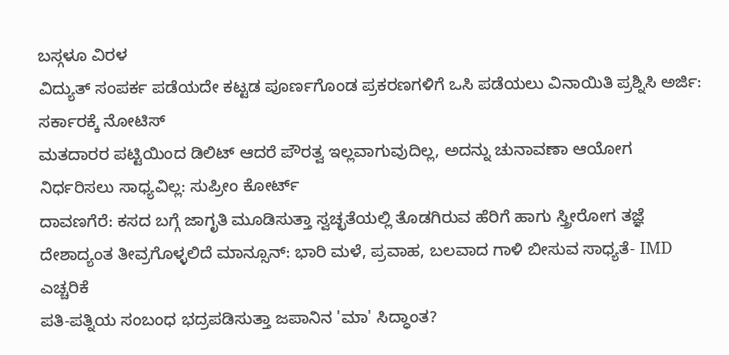ಬಸ್ಗಳೂ ವಿರಳ
ವಿದ್ಯುತ್ ಸಂಪರ್ಕ ಪಡೆಯದೇ ಕಟ್ಟಡ ಪೂರ್ಣಗೊಂಡ ಪ್ರಕರಣಗಳಿಗೆ ಒಸಿ ಪಡೆಯಲು ವಿನಾಯಿತಿ ಪ್ರಶ್ನಿಸಿ ಅರ್ಜಿ: ಸರ್ಕಾರಕ್ಕೆ ನೋಟಿಸ್
ಮತದಾರರ ಪಟ್ಟಿಯಿಂದ ಡಿಲಿಟ್ ಆದರೆ ಪೌರತ್ವ ಇಲ್ಲವಾಗುವುದಿಲ್ಲ, ಅದನ್ನು ಚುನಾವಣಾ ಆಯೋಗ ನಿರ್ಧರಿಸಲು ಸಾಧ್ಯವಿಲ್ಲ: ಸುಪ್ರೀಂ ಕೋರ್ಟ್
ದಾವಣಗೆರೆ: ಕಸದ ಬಗ್ಗೆ ಜಾಗೃತಿ ಮೂಡಿಸುತ್ತಾ ಸ್ವಚ್ಛತೆಯಲ್ಲಿ ತೊಡಗಿರುವ ಹೆರಿಗೆ ಹಾಗು ಸ್ತ್ರೀರೋಗ ತಜ್ಞೆ
ದೇಶಾದ್ಯಂತ ತೀವ್ರಗೊಳ್ಳಲಿದೆ ಮಾನ್ಸೂನ್: ಭಾರಿ ಮಳೆ, ಪ್ರವಾಹ, ಬಲವಾದ ಗಾಳಿ ಬೀಸುವ ಸಾಧ್ಯತೆ- IMD ಎಚ್ಚರಿಕೆ
ಪತಿ-ಪತ್ನಿಯ ಸಂಬಂಧ ಭದ್ರಪಡಿಸುತ್ತಾ ಜಪಾನಿನ 'ಮಾ' ಸಿದ್ಧಾಂತ?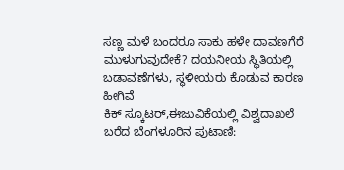ಸಣ್ಣ ಮಳೆ ಬಂದರೂ ಸಾಕು ಹಳೇ ದಾವಣಗೆರೆ ಮುಳುಗುವುದೇಕೆ? ದಯನೀಯ ಸ್ಥಿತಿಯಲ್ಲಿ ಬಡಾವಣೆಗಳು, ಸ್ಥಳೀಯರು ಕೊಡುವ ಕಾರಣ ಹೀಗಿವೆ
ಕಿಕ್ ಸ್ಕೂಟರ್,ಈಜುವಿಕೆಯಲ್ಲಿ ವಿಶ್ವದಾಖಲೆ ಬರೆದ ಬೆಂಗಳೂರಿನ ಪುಟಾಣಿ: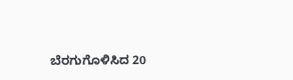ಬೆರಗುಗೊಳಿಸಿದ 20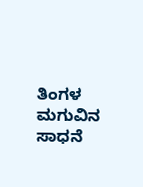ತಿಂಗಳ ಮಗುವಿನ ಸಾಧನೆ